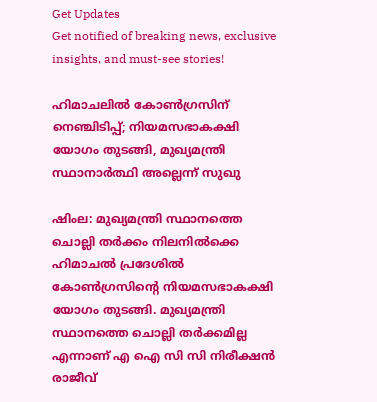Get Updates
Get notified of breaking news, exclusive insights, and must-see stories!

ഹിമാചലില്‍ കോണ്‍ഗ്രസിന് നെഞ്ചിടിപ്പ്; നിയമസഭാകക്ഷി യോഗം തുടങ്ങി, മുഖ്യമന്ത്രി സ്ഥാനാര്‍ത്ഥി അല്ലെന്ന് സുഖു

ഷിംല: മുഖ്യമന്ത്രി സ്ഥാനത്തെ ചൊല്ലി തര്‍ക്കം നിലനില്‍ക്കെ ഹിമാചല്‍ പ്രദേശില്‍ കോണ്‍ഗ്രസിന്റെ നിയമസഭാകക്ഷി യോഗം തുടങ്ങി. മുഖ്യമന്ത്രി സ്ഥാനത്തെ ചൊല്ലി തര്‍ക്കമില്ല എന്നാണ് എ ഐ സി സി നിരീക്ഷന്‍ രാജീവ്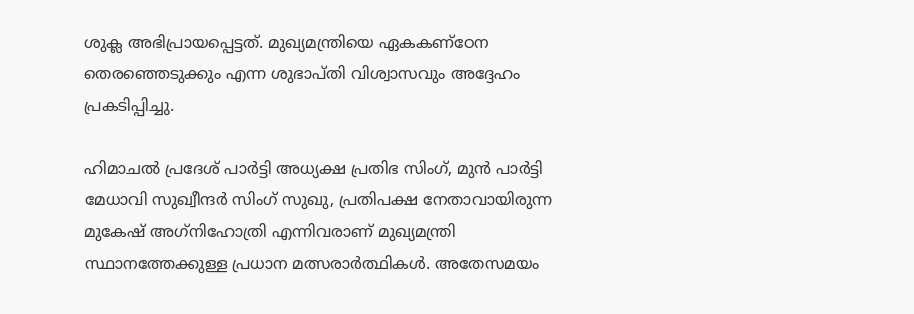ശുക്ല അഭിപ്രായപ്പെട്ടത്. മുഖ്യമന്ത്രിയെ ഏകകണ്‌ഠേന തെരഞ്ഞെടുക്കും എന്ന ശുഭാപ്തി വിശ്വാസവും അദ്ദേഹം പ്രകടിപ്പിച്ചു.

ഹിമാചല്‍ പ്രദേശ് പാര്‍ട്ടി അധ്യക്ഷ പ്രതിഭ സിംഗ്, മുന്‍ പാര്‍ട്ടി മേധാവി സുഖ്വീന്ദര്‍ സിംഗ് സുഖു, പ്രതിപക്ഷ നേതാവായിരുന്ന മുകേഷ് അഗ്‌നിഹോത്രി എന്നിവരാണ് മുഖ്യമന്ത്രി സ്ഥാനത്തേക്കുള്ള പ്രധാന മത്സരാര്‍ത്ഥികള്‍. അതേസമയം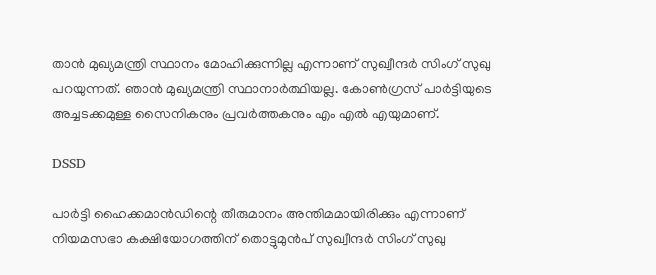താന്‍ മുഖ്യമന്ത്രി സ്ഥാനം മോഹിക്കുന്നില്ല എന്നാണ് സുഖ്വീന്ദര്‍ സിംഗ് സുഖു പറയുന്നത്. ഞാന്‍ മുഖ്യമന്ത്രി സ്ഥാനാര്‍ത്ഥിയല്ല. കോണ്‍ഗ്രസ് പാര്‍ട്ടിയുടെ അച്ചടക്കമുള്ള സൈനികനും പ്രവര്‍ത്തകനും എം എല്‍ എയുമാണ്.

DSSD

പാര്‍ട്ടി ഹൈക്കമാന്‍ഡിന്റെ തീരുമാനം അന്തിമമായിരിക്കും എന്നാണ് നിയമസഭാ കക്ഷിയോഗത്തിന് തൊട്ടുമുന്‍പ് സുഖ്വീന്ദര്‍ സിംഗ് സുഖു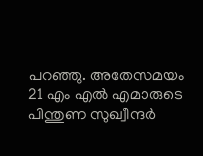പറഞ്ഞു. അതേസമയം 21 എം എല്‍ എമാരുടെ പിന്തുണ സുഖ്വീന്ദര്‍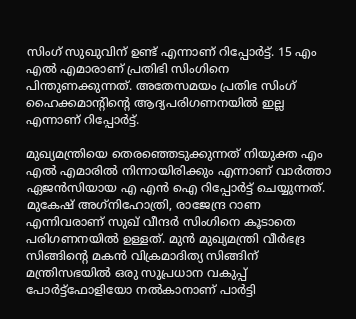സിംഗ് സുഖുവിന് ഉണ്ട് എന്നാണ് റിപ്പോര്‍ട്ട്. 15 എം എല്‍ എമാരാണ് പ്രതിഭി സിംഗിനെ പിന്തുണക്കുന്നത്. അതേസമയം പ്രതിഭ സിംഗ് ഹൈക്കമാന്റിന്റെ ആദ്യപരിഗണനയില്‍ ഇല്ല എന്നാണ് റിപ്പോര്‍ട്ട്.

മുഖ്യമന്ത്രിയെ തെരഞ്ഞെടുക്കുന്നത് നിയുക്ത എം എല്‍ എമാരില്‍ നിന്നായിരിക്കും എന്നാണ് വാര്‍ത്താ ഏജന്‍സിയായ എ എന്‍ ഐ റിപ്പോര്‍ട്ട് ചെയ്യുന്നത്. മുകേഷ് അഗ്‌നിഹോത്രി, രാജേന്ദ്ര റാണ എന്നിവരാണ് സുഖ് വീന്ദര്‍ സിംഗിനെ കൂടാതെ പരിഗണനയില്‍ ഉള്ളത്. മുന്‍ മുഖ്യമന്ത്രി വീര്‍ഭദ്ര സിങ്ങിന്റെ മകന്‍ വിക്രമാദിത്യ സിങ്ങിന് മന്ത്രിസഭയില്‍ ഒരു സുപ്രധാന വകുപ്പ് പോര്‍ട്ട്‌ഫോളിയോ നല്‍കാനാണ് പാര്‍ട്ടി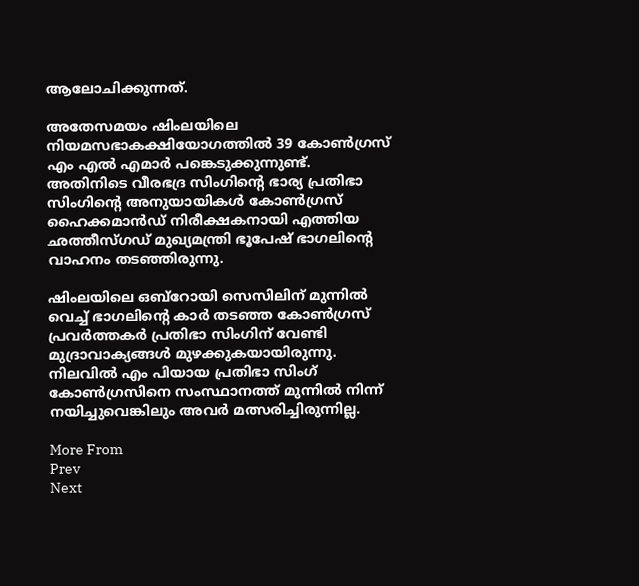ആലോചിക്കുന്നത്.

അതേസമയം ഷിംലയിലെ നിയമസഭാകക്ഷിയോഗത്തില്‍ 39 കോണ്‍ഗ്രസ് എം എല്‍ എമാര്‍ പങ്കെടുക്കുന്നുണ്ട്. അതിനിടെ വീരഭദ്ര സിംഗിന്റെ ഭാര്യ പ്രതിഭാ സിംഗിന്റെ അനുയായികള്‍ കോണ്‍ഗ്രസ് ഹൈക്കമാന്‍ഡ് നിരീക്ഷകനായി എത്തിയ ഛത്തീസ്ഗഡ് മുഖ്യമന്ത്രി ഭൂപേഷ് ഭാഗലിന്റെ വാഹനം തടഞ്ഞിരുന്നു.

ഷിംലയിലെ ഒബ്റോയി സെസിലിന് മുന്നില്‍ വെച്ച് ഭാഗലിന്റെ കാര്‍ തടഞ്ഞ കോണ്‍ഗ്രസ് പ്രവര്‍ത്തകര്‍ പ്രതിഭാ സിംഗിന് വേണ്ടി മുദ്രാവാക്യങ്ങള്‍ മുഴക്കുകയായിരുന്നു. നിലവില്‍ എം പിയായ പ്രതിഭാ സിംഗ് കോണ്‍ഗ്രസിനെ സംസ്ഥാനത്ത് മുന്നില്‍ നിന്ന് നയിച്ചുവെങ്കിലും അവര്‍ മത്സരിച്ചിരുന്നില്ല.

More From
Prev
Next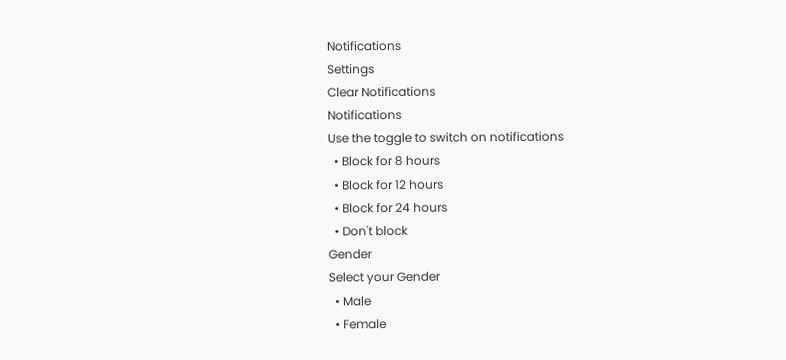Notifications
Settings
Clear Notifications
Notifications
Use the toggle to switch on notifications
  • Block for 8 hours
  • Block for 12 hours
  • Block for 24 hours
  • Don't block
Gender
Select your Gender
  • Male
  • Female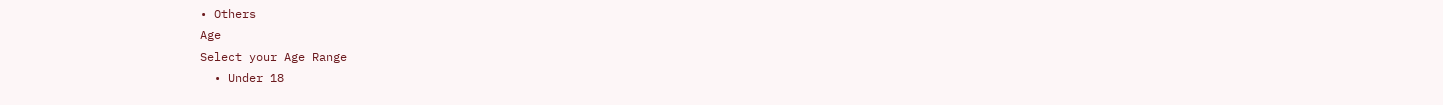• Others
Age
Select your Age Range
  • Under 18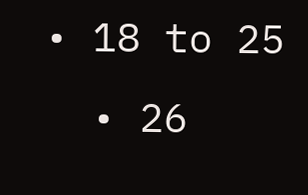• 18 to 25
  • 26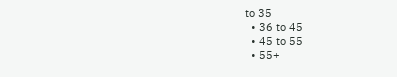to 35
  • 36 to 45
  • 45 to 55
  • 55+